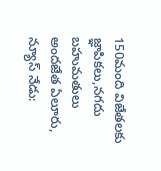150మంది విజేతలకు జ్ఞాపికలు,నగదు బహుమతులు అందజేత ఏలూరు, న్యూస్ నేడు: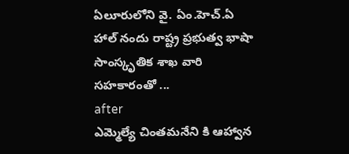ఏలూరులోని వై. ఏం.హెచ్.ఏ హాల్ నందు రాష్ట్ర ప్రభుత్వ భాషా సాంస్కృతిక శాఖ వారి సహకారంతో ...
after
ఎమ్మెల్యే చింతమనేని కి ఆహ్వాన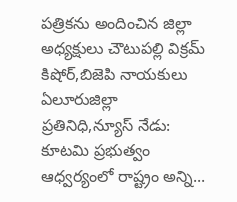పత్రికను అందించిన జిల్లా అధ్యక్షులు చౌటుపల్లి విక్రమ్ కిషోర్,బిజెపి నాయకులు ఏలూరుజిల్లా ప్రతినిధి,న్యూస్ నేడు: కూటమి ప్రభుత్వం ఆధ్వర్యంలో రాష్ట్రం అన్ని...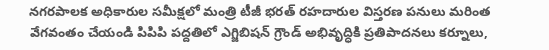నగరపాలక అధికారుల సమీక్షలో మంత్రి టీజీ భరత్ రహదారుల విస్తరణ పనులు మరింత వేగవంతం చేయండి పిపిపి పద్దతిలో ఎగ్జిబిషన్ గ్రౌండ్ అభివృద్ధికి ప్రతిపాదనలు కర్నూలు,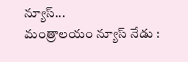న్యూస్...
మంత్రాలయం న్యూస్ నేడు :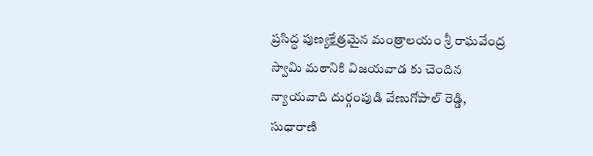ప్రసిద్ధ పుణ్యక్షేత్రమైన మంత్రాలయం శ్రీ రాఘవేంద్ర స్వామి మఠానికి విజయవాడ కు చెందిన న్యాయవాది దుర్గంపుడి వేణుగోపాల్ రెడ్డి, సుధారాణి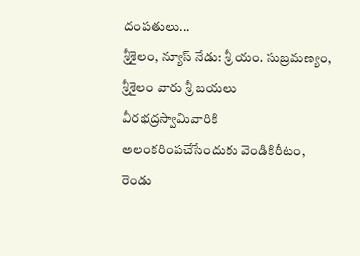దంపతులు...
శ్రీశైలం, న్యూస్ నేడు: శ్రీ యం. సుబ్రమణ్యం, శ్రీశైలం వారు శ్రీ బయలు వీరభద్రస్వామివారికి అలంకరింపచేసేందుకు వెండికిరీటం, రెండు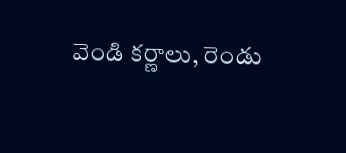వెండి కర్ణాలు, రెండు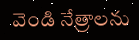వెండి నేత్రాలను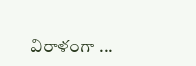విరాళంగా ...